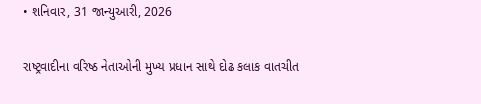• શનિવાર, 31 જાન્યુઆરી, 2026

રાષ્ટ્રવાદીના વરિષ્ઠ નેતાઓની મુખ્ય પ્રધાન સાથે દોઢ કલાક વાતચીત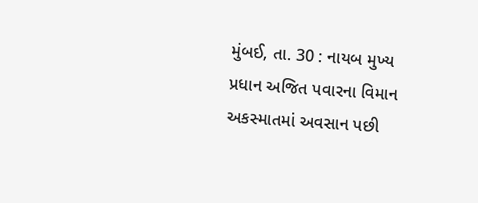મુંબઈ, તા. 30 : નાયબ મુખ્ય પ્રધાન અજિત પવારના વિમાન અકસ્માતમાં અવસાન પછી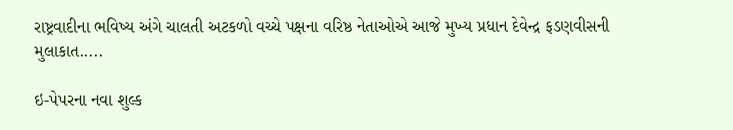રાષ્ટ્રવાદીના ભવિષ્ય અંગે ચાલતી અટકળો વચ્ચે પક્ષના વરિષ્ઠ નેતાઓએ આજે મુખ્ય પ્રધાન દેવેન્દ્ર ફડણવીસની મુલાકાત.....

ઇ-પેપરના નવા શુલ્ક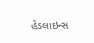હેડલાઇન્સ